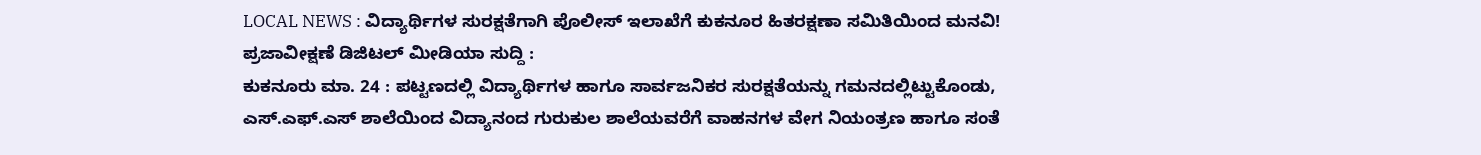LOCAL NEWS : ವಿದ್ಯಾರ್ಥಿಗಳ ಸುರಕ್ಷತೆಗಾಗಿ ಪೊಲೀಸ್ ಇಲಾಖೆಗೆ ಕುಕನೂರ ಹಿತರಕ್ಷಣಾ ಸಮಿತಿಯಿಂದ ಮನವಿ!
ಪ್ರಜಾವೀಕ್ಷಣೆ ಡಿಜಿಟಲ್ ಮೀಡಿಯಾ ಸುದ್ದಿ :
ಕುಕನೂರು ಮಾ. 24 : ಪಟ್ಟಣದಲ್ಲಿ ವಿದ್ಯಾರ್ಥಿಗಳ ಹಾಗೂ ಸಾರ್ವಜನಿಕರ ಸುರಕ್ಷತೆಯನ್ನು ಗಮನದಲ್ಲಿಟ್ಟುಕೊಂಡು, ಎಸ್.ಎಫ್.ಎಸ್ ಶಾಲೆಯಿಂದ ವಿದ್ಯಾನಂದ ಗುರುಕುಲ ಶಾಲೆಯವರೆಗೆ ವಾಹನಗಳ ವೇಗ ನಿಯಂತ್ರಣ ಹಾಗೂ ಸಂತೆ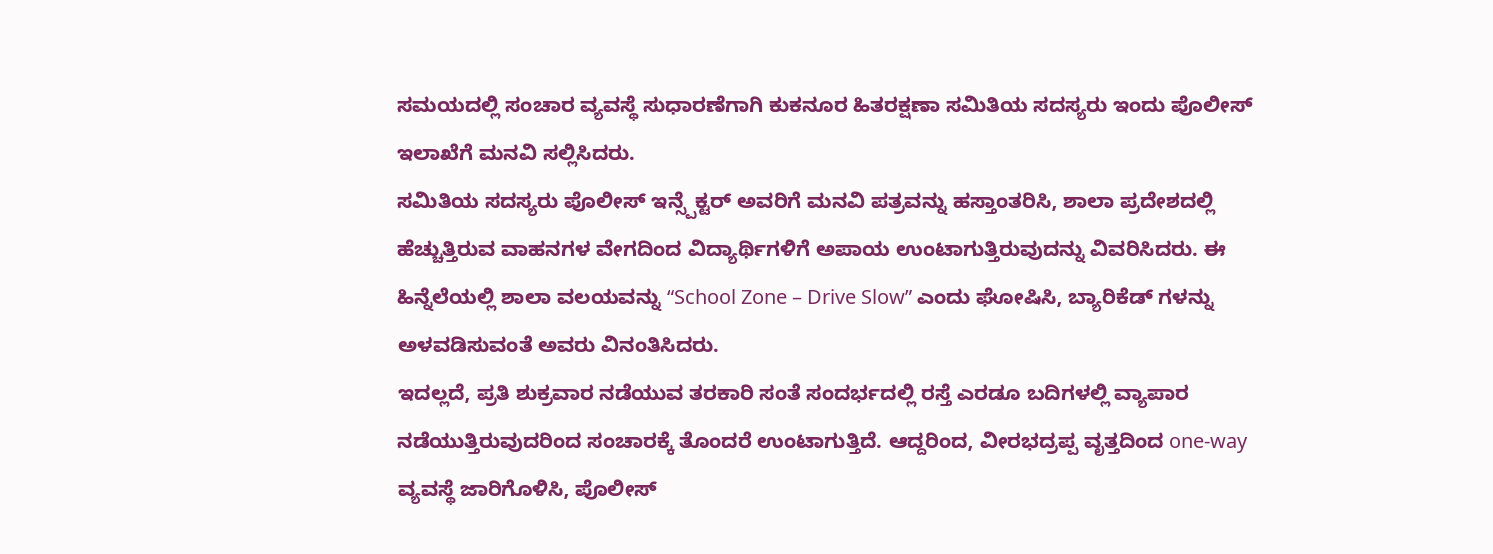ಸಮಯದಲ್ಲಿ ಸಂಚಾರ ವ್ಯವಸ್ಥೆ ಸುಧಾರಣೆಗಾಗಿ ಕುಕನೂರ ಹಿತರಕ್ಷಣಾ ಸಮಿತಿಯ ಸದಸ್ಯರು ಇಂದು ಪೊಲೀಸ್ ಇಲಾಖೆಗೆ ಮನವಿ ಸಲ್ಲಿಸಿದರು.
ಸಮಿತಿಯ ಸದಸ್ಯರು ಪೊಲೀಸ್ ಇನ್ಸ್ಪೆಕ್ಟರ್ ಅವರಿಗೆ ಮನವಿ ಪತ್ರವನ್ನು ಹಸ್ತಾಂತರಿಸಿ, ಶಾಲಾ ಪ್ರದೇಶದಲ್ಲಿ ಹೆಚ್ಚುತ್ತಿರುವ ವಾಹನಗಳ ವೇಗದಿಂದ ವಿದ್ಯಾರ್ಥಿಗಳಿಗೆ ಅಪಾಯ ಉಂಟಾಗುತ್ತಿರುವುದನ್ನು ವಿವರಿಸಿದರು. ಈ ಹಿನ್ನೆಲೆಯಲ್ಲಿ ಶಾಲಾ ವಲಯವನ್ನು “School Zone – Drive Slow” ಎಂದು ಘೋಷಿಸಿ, ಬ್ಯಾರಿಕೆಡ್ ಗಳನ್ನು ಅಳವಡಿಸುವಂತೆ ಅವರು ವಿನಂತಿಸಿದರು.
ಇದಲ್ಲದೆ, ಪ್ರತಿ ಶುಕ್ರವಾರ ನಡೆಯುವ ತರಕಾರಿ ಸಂತೆ ಸಂದರ್ಭದಲ್ಲಿ ರಸ್ತೆ ಎರಡೂ ಬದಿಗಳಲ್ಲಿ ವ್ಯಾಪಾರ ನಡೆಯುತ್ತಿರುವುದರಿಂದ ಸಂಚಾರಕ್ಕೆ ತೊಂದರೆ ಉಂಟಾಗುತ್ತಿದೆ. ಆದ್ದರಿಂದ, ವೀರಭದ್ರಪ್ಪ ವೃತ್ತದಿಂದ one-way ವ್ಯವಸ್ಥೆ ಜಾರಿಗೊಳಿಸಿ, ಪೊಲೀಸ್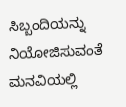ಸಿಬ್ಬಂದಿಯನ್ನು ನಿಯೋಜಿಸುವಂತೆ ಮನವಿಯಲ್ಲಿ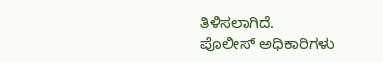ತಿಳಿಸಲಾಗಿದೆ.
ಪೊಲೀಸ್ ಅಧಿಕಾರಿಗಳು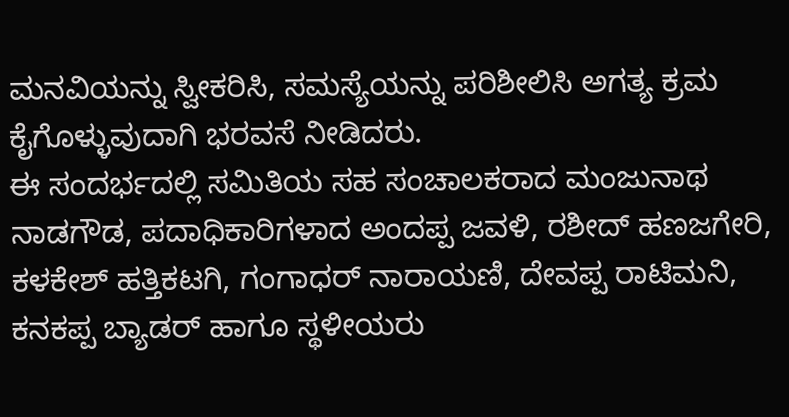ಮನವಿಯನ್ನು ಸ್ವೀಕರಿಸಿ, ಸಮಸ್ಯೆಯನ್ನು ಪರಿಶೀಲಿಸಿ ಅಗತ್ಯ ಕ್ರಮ ಕೈಗೊಳ್ಳುವುದಾಗಿ ಭರವಸೆ ನೀಡಿದರು.
ಈ ಸಂದರ್ಭದಲ್ಲಿ ಸಮಿತಿಯ ಸಹ ಸಂಚಾಲಕರಾದ ಮಂಜುನಾಥ ನಾಡಗೌಡ, ಪದಾಧಿಕಾರಿಗಳಾದ ಅಂದಪ್ಪ ಜವಳಿ, ರಶೀದ್ ಹಣಜಗೇರಿ, ಕಳಕೇಶ್ ಹತ್ತಿಕಟಗಿ, ಗಂಗಾಧರ್ ನಾರಾಯಣಿ, ದೇವಪ್ಪ ರಾಟಿಮನಿ, ಕನಕಪ್ಪ ಬ್ಯಾಡರ್ ಹಾಗೂ ಸ್ಥಳೀಯರು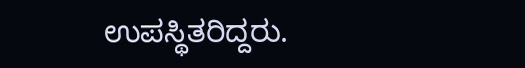ಉಪಸ್ಥಿತರಿದ್ದರು.